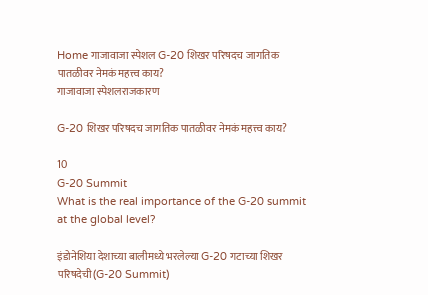Home गाजावाजा स्पेशल G-20 शिखर परिषदच जागतिक पातळीवर नेमकं महत्त्व काय?
गाजावाजा स्पेशलराजकारण

G-20 शिखर परिषदच जागतिक पातळीवर नेमकं महत्त्व काय?

10
G-20 Summit
What is the real importance of the G-20 summit at the global level?

इंडोनेशिया देशाच्या बालीमध्ये भरलेल्या G-20 गटाच्या शिखर परिषदेची(G-20 Summit)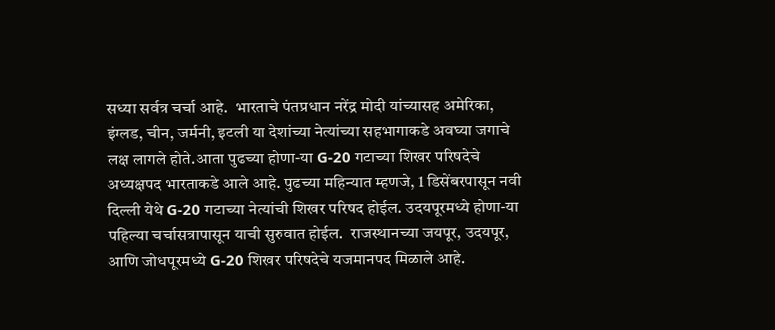सध्या सर्वत्र चर्चा आहे.  भारताचे पंतप्रधान नरेंद्र मोदी यांच्यासह अमेरिका, इंग्लड, चीन, जर्मनी, इटली या देशांच्या नेत्यांच्या सहभागाकडे अवघ्या जगाचे लक्ष लागले होते.आता पुढच्या होणा-या G-20 गटाच्या शिखर परिषदेचे अध्यक्षपद भारताकडे आले आहे. पुढच्या महिन्यात म्हणजे, 1 डिसेंबरपासून नवी दिल्ली येथे G-20 गटाच्या नेत्यांची शिखर परिषद होईल. उदयपूरमध्ये होणा-या पहिल्या चर्चासत्रापासून याची सुरुवात होईल.  राजस्थानच्या जयपूर, उदयपूर, आणि जोधपूरमध्ये G-20 शिखर परिषदेचे यजमानपद मिळाले आहे.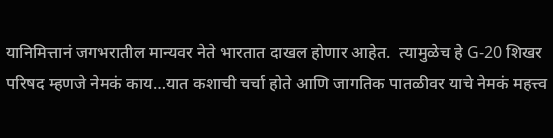यानिमित्तानं जगभरातील मान्यवर नेते भारतात दाखल होणार आहेत.  त्यामुळेच हे G-20 शिखर परिषद म्हणजे नेमकं काय…यात कशाची चर्चा होते आणि जागतिक पातळीवर याचे नेमकं महत्त्व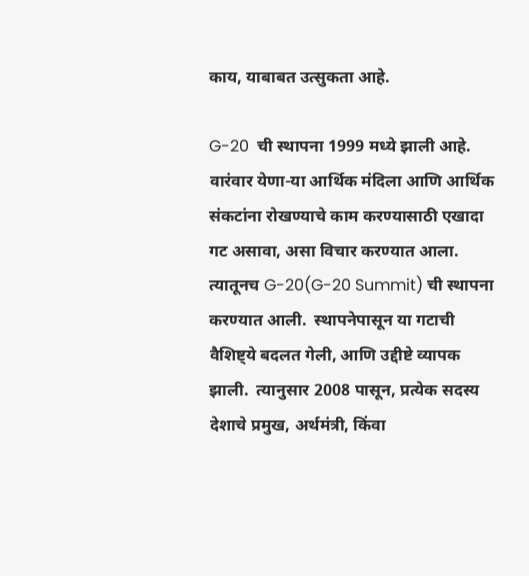काय, याबाबत उत्सुकता आहे.

G-20  ची स्थापना 1999 मध्ये झाली आहे. वारंवार येणा-या आर्थिक मंदिला आणि आर्थिक संकटांना रोखण्याचे काम करण्यासाठी एखादा गट असावा, असा विचार करण्यात आला.  त्यातूनच G-20(G-20 Summit) ची स्थापना करण्यात आली.  स्थापनेपासून या गटाची वैशिष्ट्ये बदलत गेली, आणि उद्दीष्टे व्यापक झाली.  त्यानुसार 2008 पासून, प्रत्येक सदस्य देशाचे प्रमुख, अर्थमंत्री, किंवा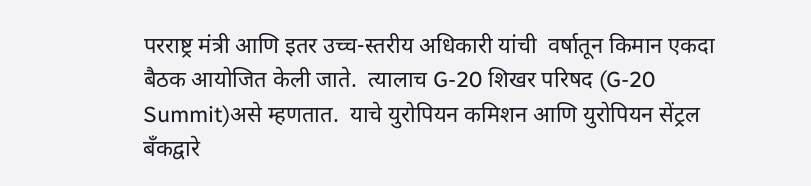परराष्ट्र मंत्री आणि इतर उच्च-स्तरीय अधिकारी यांची  वर्षातून किमान एकदा  बैठक आयोजित केली जाते.  त्यालाच G-20 शिखर परिषद (G-20 Summit)असे म्हणतात.  याचे युरोपियन कमिशन आणि युरोपियन सेंट्रल बँकद्वारे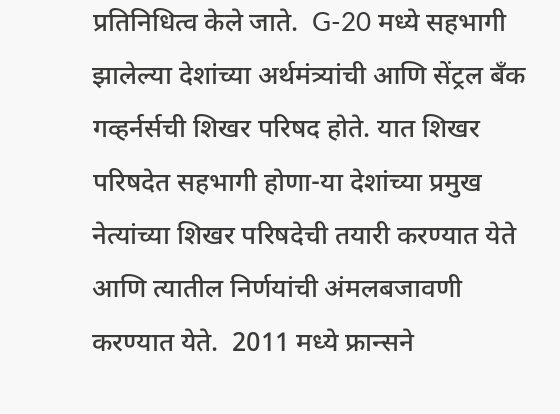प्रतिनिधित्व केले जाते.  G-20 मध्ये सहभागी झालेल्या देशांच्या अर्थमंत्र्यांची आणि सेंट्रल बँक गव्हर्नर्सची शिखर परिषद होते. यात शिखर परिषदेत सहभागी होणा-या देशांच्या प्रमुख नेत्यांच्या शिखर परिषदेची तयारी करण्यात येते आणि त्यातील निर्णयांची अंमलबजावणी करण्यात येते.  2011 मध्ये फ्रान्सने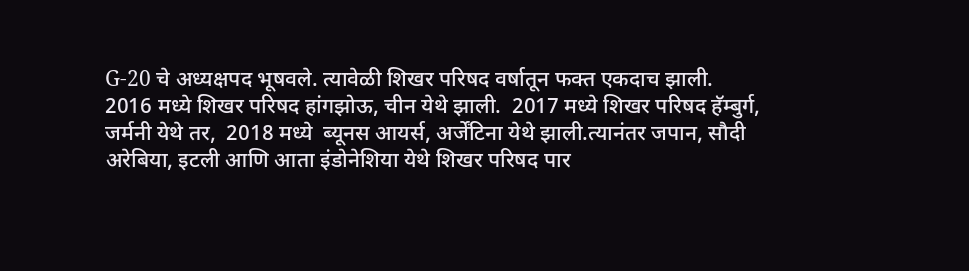G-20 चे अध्यक्षपद भूषवले. त्यावेळी शिखर परिषद वर्षातून फक्त एकदाच झाली.  2016 मध्ये शिखर परिषद हांगझोऊ, चीन येथे झाली.  2017 मध्ये शिखर परिषद हॅम्बुर्ग, जर्मनी येथे तर,  2018 मध्ये  ब्यूनस आयर्स, अर्जेंटिना येथे झाली.त्यानंतर जपान, सौदी अरेबिया, इटली आणि आता इंडोनेशिया येथे शिखर परिषद पार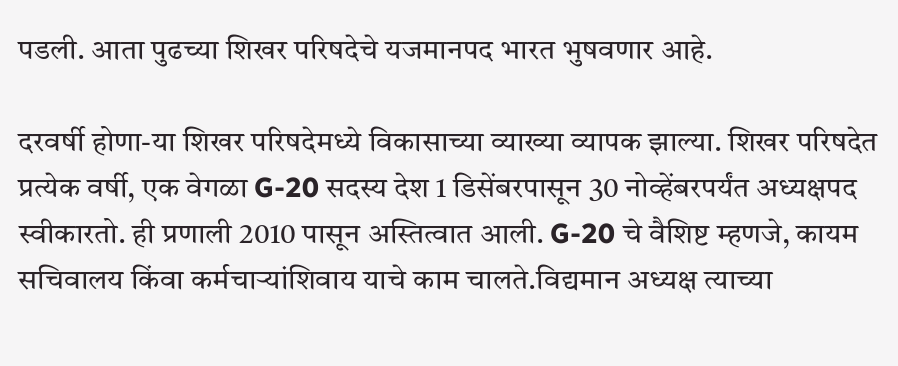पडली. आता पुढच्या शिखर परिषदेचे यजमानपद भारत भुषवणार आहे.

दरवर्षी होणा-या शिखर परिषदेमध्ये विकासाच्या व्याख्या व्यापक झाल्या. शिखर परिषदेत प्रत्येक वर्षी, एक वेगळा G-20 सदस्य देश 1 डिसेंबरपासून 30 नोव्हेंबरपर्यंत अध्यक्षपद स्वीकारतो. ही प्रणाली 2010 पासून अस्तित्वात आली. G-20 चे वैशिष्ट म्हणजे, कायम सचिवालय किंवा कर्मचार्‍यांशिवाय याचे काम चालते.विद्यमान अध्यक्ष त्याच्या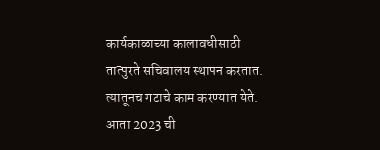कार्यकाळाच्या कालावधीसाठी तात्पुरते सचिवालय स्थापन करतात.   त्यातूनच गटाचे काम करण्यात येते. आता 2023 ची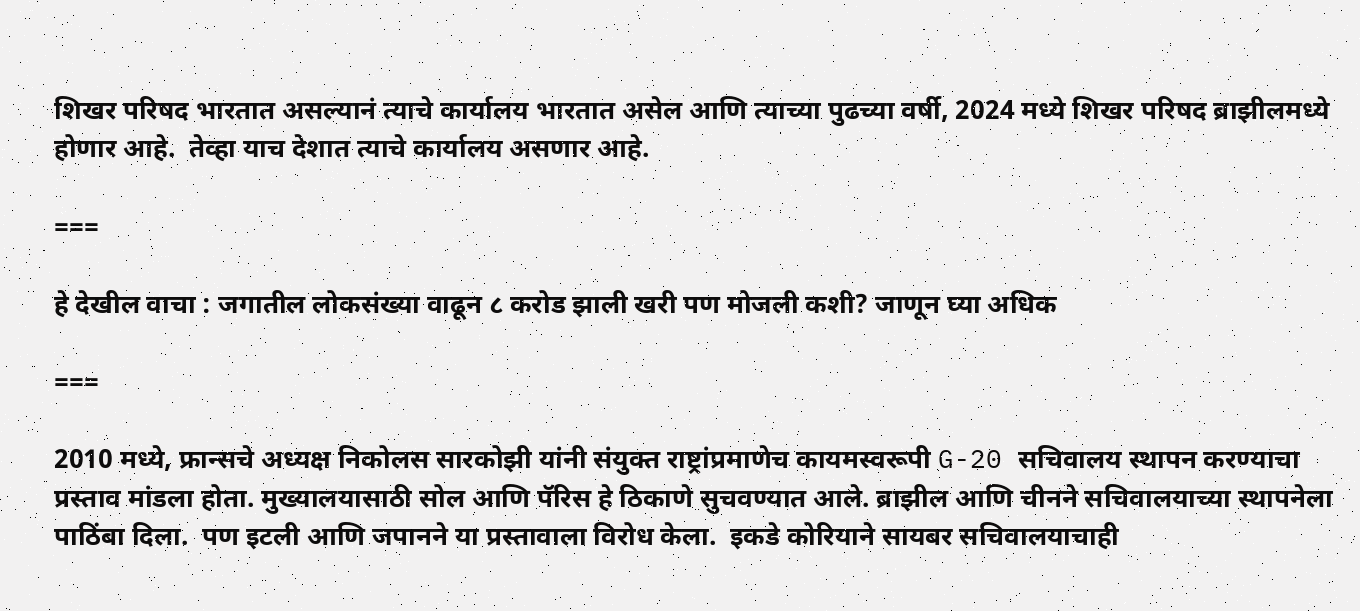शिखर परिषद भारतात असल्यानं त्याचे कार्यालय भारतात असेल आणि त्याच्या पुढच्या वर्षी, 2024 मध्ये शिखर परिषद ब्राझीलमध्ये होणार आहे.  तेव्हा याच देशात त्याचे कार्यालय असणार आहे.

===

हे देखील वाचा : जगातील लोकसंख्या वाढून ८ करोड झाली खरी पण मोजली कशी? जाणून घ्या अधिक

===

2010 मध्ये, फ्रान्सचे अध्यक्ष निकोलस सारकोझी यांनी संयुक्त राष्ट्रांप्रमाणेच कायमस्वरूपी G-20 सचिवालय स्थापन करण्याचा प्रस्ताव मांडला होता. मुख्यालयासाठी सोल आणि पॅरिस हे ठिकाणे सुचवण्यात आले. ब्राझील आणि चीनने सचिवालयाच्या स्थापनेला पाठिंबा दिला.  पण इटली आणि जपानने या प्रस्तावाला विरोध केला.  इकडे कोरियाने सायबर सचिवालयाचाही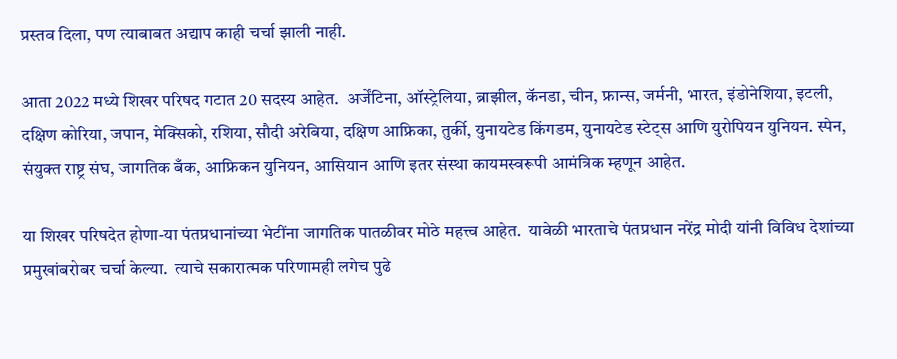प्रस्तव दिला, पण त्याबाबत अद्याप काही चर्चा झाली नाही.

आता 2022 मध्ये शिखर परिषद गटात 20 सदस्य आहेत.  अर्जेंटिना, ऑस्ट्रेलिया, ब्राझील, कॅनडा, चीन, फ्रान्स, जर्मनी, भारत, इंडोनेशिया, इटली, दक्षिण कोरिया, जपान, मेक्सिको, रशिया, सौदी अरेबिया, दक्षिण आफ्रिका, तुर्की, युनायटेड किंगडम, युनायटेड स्टेट्स आणि युरोपियन युनियन. स्पेन, संयुक्त राष्ट्र संघ, जागतिक बँक, आफ्रिकन युनियन, आसियान आणि इतर संस्था कायमस्वरूपी आमंत्रिक म्हणून आहेत.

या शिखर परिषदेत होणा-या पंतप्रधानांच्या भेटींना जागतिक पातळीवर मोठे महत्त्व आहेत.  यावेळी भारताचे पंतप्रधान नरेंद्र मोदी यांनी विविध देशांच्या प्रमुखांबरोबर चर्चा केल्या.  त्याचे सकारात्मक परिणामही लगेच पुढे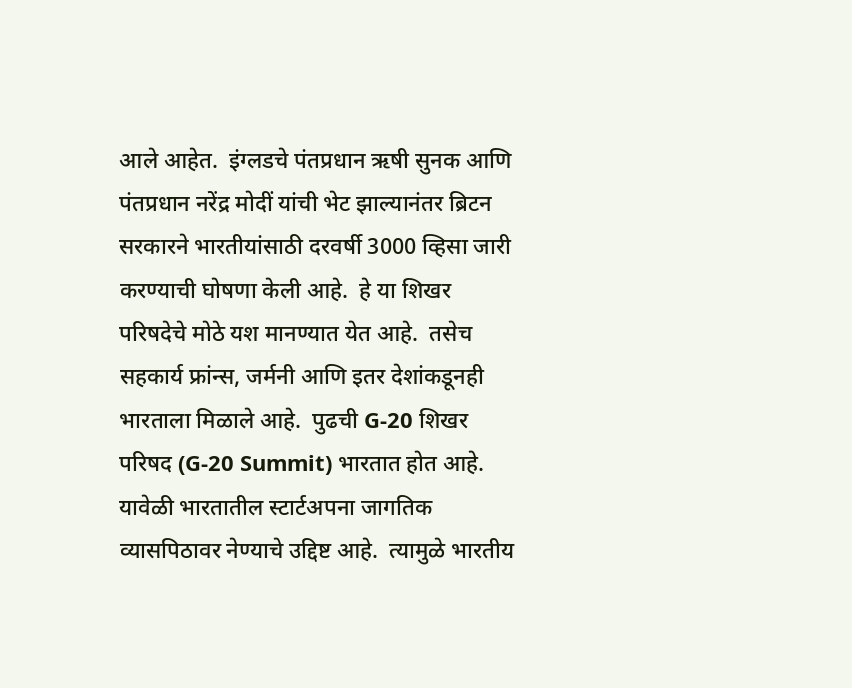आले आहेत.  इंग्लडचे पंतप्रधान ऋषी सुनक आणि  पंतप्रधान नरेंद्र मोदीं यांची भेट झाल्यानंतर ब्रिटन सरकारने भारतीयांसाठी दरवर्षी 3000 व्हिसा जारी करण्याची घोषणा केली आहे.  हे या शिखर परिषदेचे मोठे यश मानण्यात येत आहे.  तसेच सहकार्य फ्रांन्स, जर्मनी आणि इतर देशांकडूनही भारताला मिळाले आहे.  पुढची G-20 शिखर परिषद (G-20 Summit) भारतात होत आहे.  यावेळी भारतातील स्टार्टअपना जागतिक व्यासपिठावर नेण्याचे उद्दिष्ट आहे.  त्यामुळे भारतीय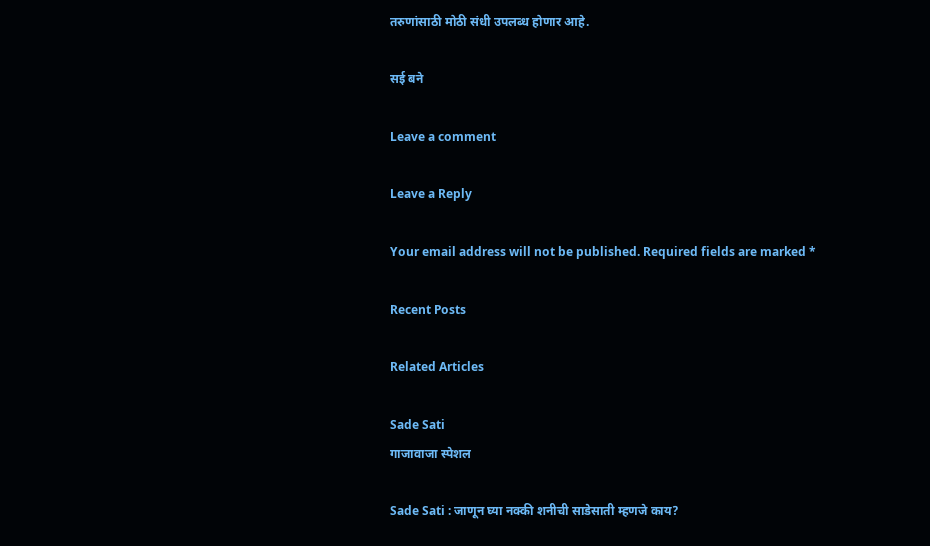तरुणांसाठी मोठी संधी उपलब्ध होणार आहे.

सई बने

Leave a comment

Leave a Reply

Your email address will not be published. Required fields are marked *

Recent Posts

Related Articles

Sade Sati
गाजावाजा स्पेशल

Sade Sati : जाणून घ्या नक्की शनीची साडेसाती म्हणजे काय?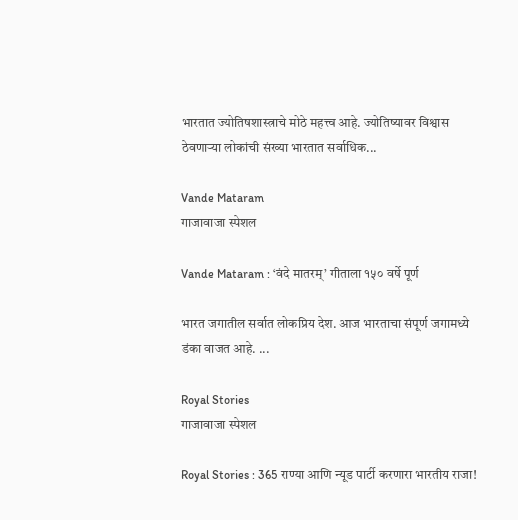भारतात ज्योतिषशास्त्राचे मोठे महत्त्व आहे. ज्योतिष्यावर विश्वास ठेवणाऱ्या लोकांची संख्या भारतात सर्वाधिक...

Vande Mataram
गाजावाजा स्पेशल

Vande Mataram : ‘वंदे मातरम्’ गीताला १५० वर्षे पूर्ण

भारत जगातील सर्वात लोकप्रिय देश. आज भारताचा संपूर्ण जगामध्ये डंका वाजत आहे. ...

Royal Stories
गाजावाजा स्पेशल

Royal Stories : 365 राण्या आणि न्यूड पार्टी करणारा भारतीय राजा!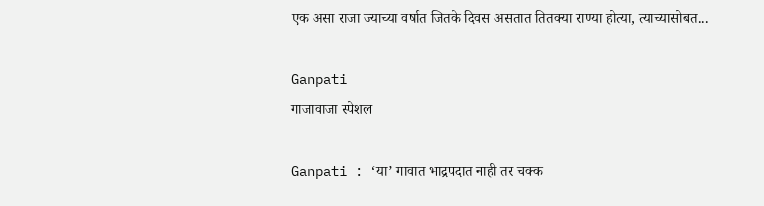एक असा राजा ज्याच्या वर्षात जितके दिवस असतात तितक्या राण्या होत्या, त्याच्यासोबत...

Ganpati
गाजावाजा स्पेशल

Ganpati : ‘या’ गावात भाद्रपदात नाही तर चक्क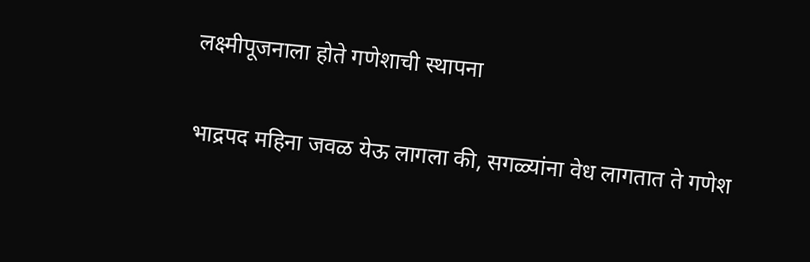लक्ष्मीपूजनाला होते गणेशाची स्थापना

भाद्रपद महिना जवळ येऊ लागला की, सगळ्यांना वेध लागतात ते गणेश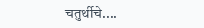चतुर्थीचे....